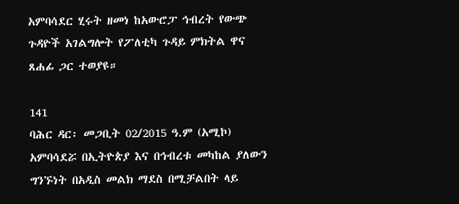አምባሳደር ሂሩት ዘመነ ከአውሮፓ ኅብረት የውጭ ጉዳዮች አገልግሎት የፖለቲካ ጉዳይ ምክትል ዋና ጸሐፊ ጋር ተወያዩ።

141
ባሕር ዳር፡ መጋቢት 02/2015 ዓ.ም (አሚኮ) አምባሳደሯ በኢትዮጵያ እና በኅብረቱ መካከል ያለውን ግንኙነት በአዲስ መልክ ማደስ በሚቻልበት ላይ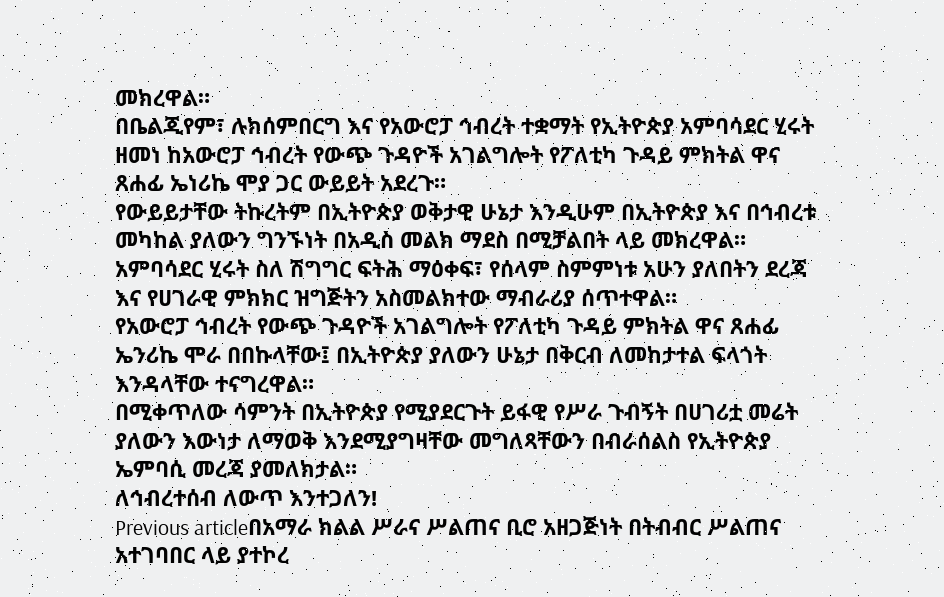መክረዋል።
በቤልጂየም፣ ሉክሰምበርግ እና የአውሮፓ ኅብረት ተቋማት የኢትዮጵያ አምባሳደር ሂሩት ዘመነ ከአውሮፓ ኅብረት የውጭ ጉዳዮች አገልግሎት የፖለቲካ ጉዳይ ምክትል ዋና ጸሐፊ ኤነሪኬ ሞያ ጋር ውይይት አደረጉ።
የውይይታቸው ትኩረትም በኢትዮጵያ ወቅታዊ ሁኔታ እንዲሁም በኢትዮጵያ እና በኅብረቱ መካከል ያለውን ግንኙነት በአዲስ መልክ ማደስ በሚቻልበት ላይ መክረዋል።
አምባሳደር ሂሩት ስለ ሽግግር ፍትሕ ማዕቀፍ፣ የሰላም ስምምነቱ አሁን ያለበትን ደረጃ እና የሀገራዊ ምክክር ዝግጅትን አስመልክተው ማብራሪያ ሰጥተዋል።
የአውሮፓ ኅብረት የውጭ ጉዳዮች አገልግሎት የፖለቲካ ጉዳይ ምክትል ዋና ጸሐፊ ኤንሪኬ ሞራ በበኩላቸው፤ በኢትዮጵያ ያለውን ሁኔታ በቅርብ ለመከታተል ፍላጎት እንዳላቸው ተናግረዋል።
በሚቀጥለው ሳምንት በኢትዮጵያ የሚያደርጉት ይፋዊ የሥራ ጉብኝት በሀገሪቷ መሬት ያለውን እውነታ ለማወቅ እንደሚያግዛቸው መግለጻቸውን በብራሰልስ የኢትዮጵያ ኤምባሲ መረጃ ያመለክታል።
ለኅብረተሰብ ለውጥ እንተጋለን!
Previous articleበአማራ ክልል ሥራና ሥልጠና ቢሮ አዘጋጅነት በትብብር ሥልጠና አተገባበር ላይ ያተኮረ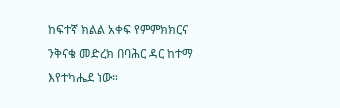ከፍተኛ ክልል አቀፍ የምምክክርና ንቅናቄ መድረክ በባሕር ዳር ከተማ እየተካሔደ ነው።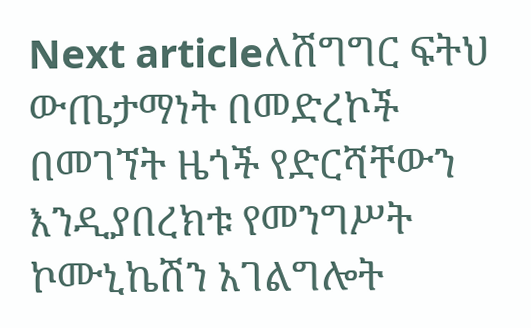Next articleለሽግግር ፍትህ ውጤታማነት በመድረኮች በመገኘት ዜጎች የድርሻቸውን እንዲያበረክቱ የመንግሥት ኮሙኒኬሽን አገልግሎት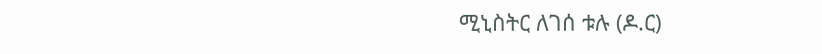ሚኒስትር ለገሰ ቱሉ (ዶ.ር)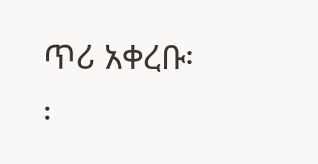ጥሪ አቀረቡ፡፡